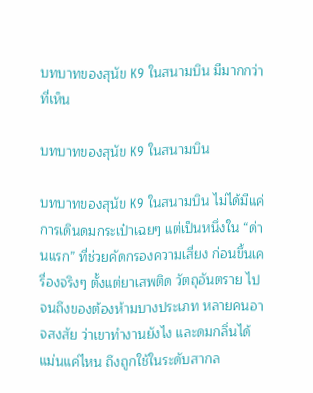บทบาทของสุนัข K9 ในสนามบิน มีมากกว่าที่เห็น

บทบาทของสุนัข K9 ในสนามบิน

บทบาทของสุนัข K9 ในสนามบิน ไม่ได้มีแค่การเดินดมกระเป๋าเฉยๆ แต่เป็นหนึ่งใน “ด่านแรก” ที่ช่วยคัดกรองความเสี่ยง ก่อนขึ้นเครื่องจริงๆ ตั้งแต่ยาเสพติด วัตถุอันตราย ไปจนถึงของต้องห้ามบางประเภท หลายคนอาจสงสัย ว่าเขาทำงานยังไง และดมกลิ่นได้แม่นแค่ไหน ถึงถูกใช้ในระดับสากล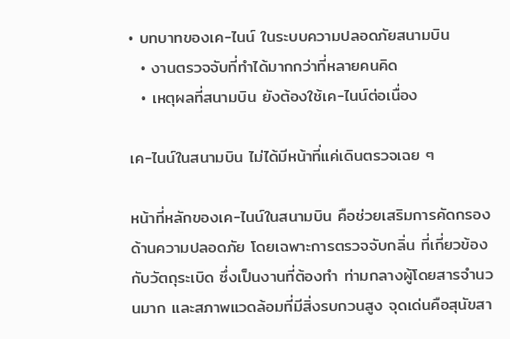• บทบาทของเค-ไนน์ ในระบบความปลอดภัยสนามบิน
  • งานตรวจจับที่ทำได้มากกว่าที่หลายคนคิด
  • เหตุผลที่สนามบิน ยังต้องใช้เค-ไนน์ต่อเนื่อง

เค-ไนน์ในสนามบิน ไม่ได้มีหน้าที่แค่เดินตรวจเฉย ๆ

หน้าที่หลักของเค-ไนน์ในสนามบิน คือช่วยเสริมการคัดกรอง ด้านความปลอดภัย โดยเฉพาะการตรวจจับกลิ่น ที่เกี่ยวข้องกับวัตถุระเบิด ซึ่งเป็นงานที่ต้องทำ ท่ามกลางผู้โดยสารจำนวนมาก และสภาพแวดล้อมที่มีสิ่งรบกวนสูง จุดเด่นคือสุนัขสา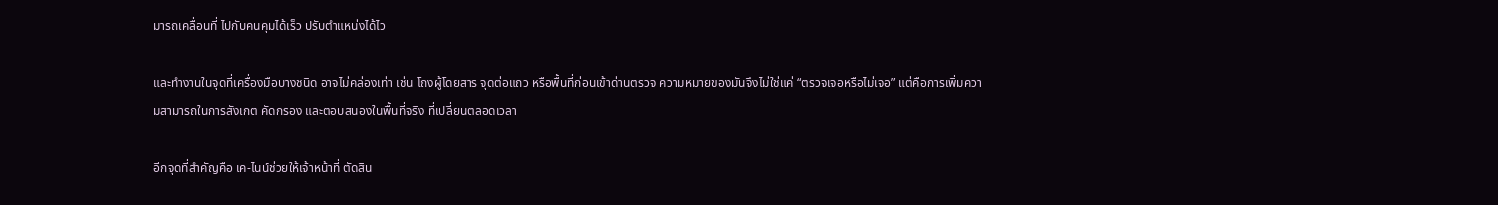มารถเคลื่อนที่ ไปกับคนคุมได้เร็ว ปรับตำแหน่งได้ไว

และทำงานในจุดที่เครื่องมือบางชนิด อาจไม่คล่องเท่า เช่น โถงผู้โดยสาร จุดต่อแถว หรือพื้นที่ก่อนเข้าด่านตรวจ ความหมายของมันจึงไม่ใช่แค่ “ตรวจเจอหรือไม่เจอ” แต่คือการเพิ่มความสามารถในการสังเกต คัดกรอง และตอบสนองในพื้นที่จริง ที่เปลี่ยนตลอดเวลา

อีกจุดที่สำคัญคือ เค-ไนน์ช่วยให้เจ้าหน้าที่ ตัดสิน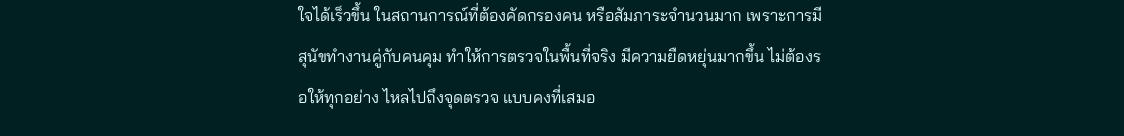ใจได้เร็วขึ้น ในสถานการณ์ที่ต้องคัดกรองคน หรือสัมภาระจำนวนมาก เพราะการมีสุนัขทำงานคู่กับคนคุม ทำให้การตรวจในพื้นที่จริง มีความยืดหยุ่นมากขึ้น ไม่ต้องรอให้ทุกอย่าง ไหลไปถึงจุดตรวจ แบบคงที่เสมอ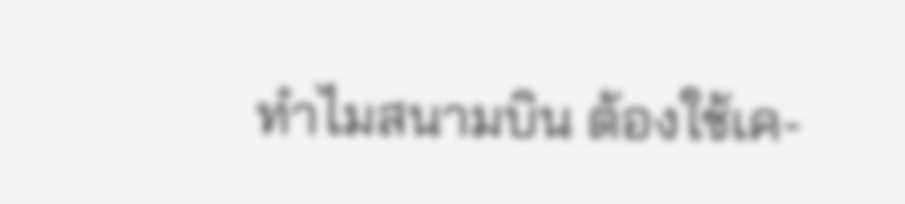ทำไมสนามบิน ต้องใช้เค-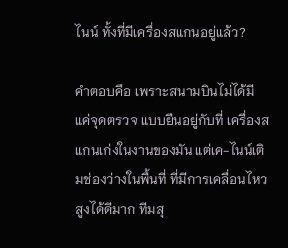ไนน์ ทั้งที่มีเครื่องสแกนอยู่แล้ว?

คำตอบคือ เพราะสนามบินไม่ได้มีแค่จุดตรวจ แบบยืนอยู่กับที่ เครื่องสแกนเก่งในงานของมัน แต่เค-ไนน์เติมช่องว่างในพื้นที่ ที่มีการเคลื่อนไหวสูงได้ดีมาก ทีมสุ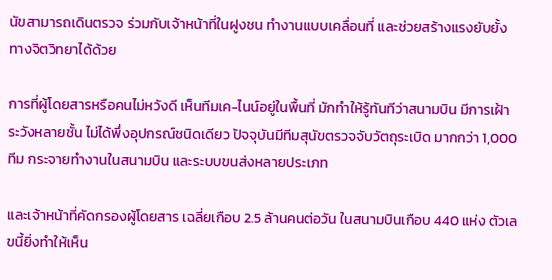นัขสามารถเดินตรวจ ร่วมกับเจ้าหน้าที่ในฝูงชน ทำงานแบบเคลื่อนที่ และช่วยสร้างแรงยับยั้ง ทางจิตวิทยาได้ด้วย

การที่ผู้โดยสารหรือคนไม่หวังดี เห็นทีมเค-ไนน์อยู่ในพื้นที่ มักทำให้รู้ทันทีว่าสนามบิน มีการเฝ้าระวังหลายชั้น ไม่ได้พึ่งอุปกรณ์ชนิดเดียว ปัจจุบันมีทีมสุนัขตรวจจับวัตถุระเบิด มากกว่า 1,000 ทีม กระจายทำงานในสนามบิน และระบบขนส่งหลายประเภท

และเจ้าหน้าที่คัดกรองผู้โดยสาร เฉลี่ยเกือบ 2.5 ล้านคนต่อวัน ในสนามบินเกือบ 440 แห่ง ตัวเลขนี้ยิ่งทำให้เห็น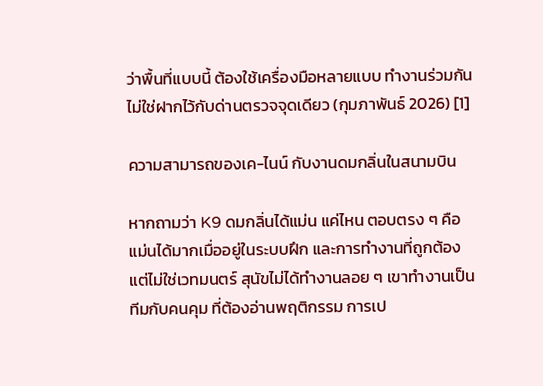ว่าพื้นที่แบบนี้ ต้องใช้เครื่องมือหลายแบบ ทำงานร่วมกัน ไม่ใช่ฝากไว้กับด่านตรวจจุดเดียว (กุมภาพันธ์ 2026) [1]

ความสามารถของเค-ไนน์ กับงานดมกลิ่นในสนามบิน

หากถามว่า K9 ดมกลิ่นได้แม่น แค่ไหน ตอบตรง ๆ คือ แม่นได้มากเมื่ออยู่ในระบบฝึก และการทำงานที่ถูกต้อง แต่ไม่ใช่เวทมนตร์ สุนัขไม่ได้ทำงานลอย ๆ เขาทำงานเป็นทีมกับคนคุม ที่ต้องอ่านพฤติกรรม การเป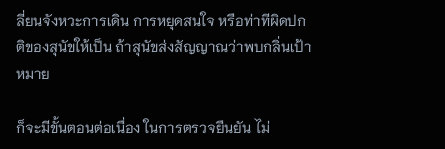ลี่ยนจังหวะการเดิน การหยุดสนใจ หรือท่าทีผิดปกติของสุนัขให้เป็น ถ้าสุนัขส่งสัญญาณว่าพบกลิ่นเป้าหมาย

ก็จะมีขั้นตอนต่อเนื่อง ในการตรวจยืนยัน ไม่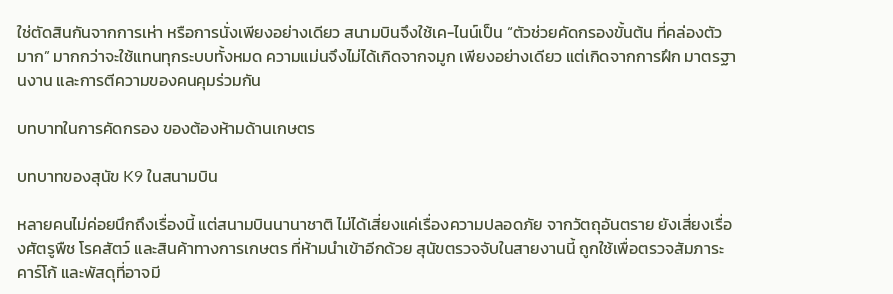ใช่ตัดสินกันจากการเห่า หรือการนั่งเพียงอย่างเดียว สนามบินจึงใช้เค-ไนน์เป็น “ตัวช่วยคัดกรองขั้นต้น ที่คล่องตัวมาก” มากกว่าจะใช้แทนทุกระบบทั้งหมด ความแม่นจึงไม่ได้เกิดจากจมูก เพียงอย่างเดียว แต่เกิดจากการฝึก มาตรฐานงาน และการตีความของคนคุมร่วมกัน

บทบาทในการคัดกรอง ของต้องห้ามด้านเกษตร

บทบาทของสุนัข K9 ในสนามบิน

หลายคนไม่ค่อยนึกถึงเรื่องนี้ แต่สนามบินนานาชาติ ไม่ได้เสี่ยงแค่เรื่องความปลอดภัย จากวัตถุอันตราย ยังเสี่ยงเรื่องศัตรูพืช โรคสัตว์ และสินค้าทางการเกษตร ที่ห้ามนำเข้าอีกด้วย สุนัขตรวจจับในสายงานนี้ ถูกใช้เพื่อตรวจสัมภาระ คาร์โก้ และพัสดุที่อาจมี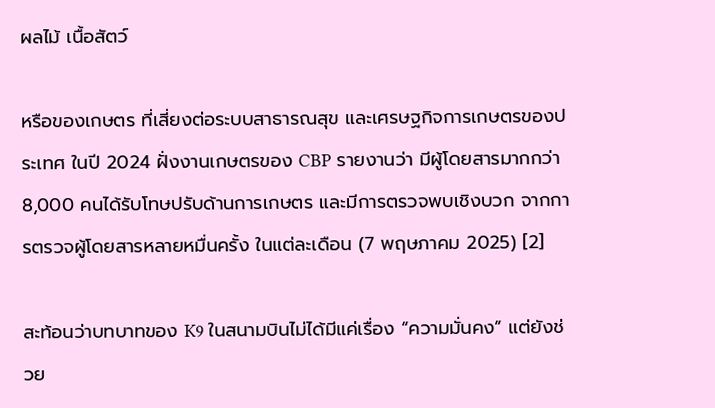ผลไม้ เนื้อสัตว์

หรือของเกษตร ที่เสี่ยงต่อระบบสาธารณสุข และเศรษฐกิจการเกษตรของประเทศ ในปี 2024 ฝั่งงานเกษตรของ CBP รายงานว่า มีผู้โดยสารมากกว่า 8,000 คนได้รับโทษปรับด้านการเกษตร และมีการตรวจพบเชิงบวก จากการตรวจผู้โดยสารหลายหมื่นครั้ง ในแต่ละเดือน (7 พฤษภาคม 2025) [2]

สะท้อนว่าบทบาทของ K9 ในสนามบินไม่ได้มีแค่เรื่อง “ความมั่นคง” แต่ยังช่วย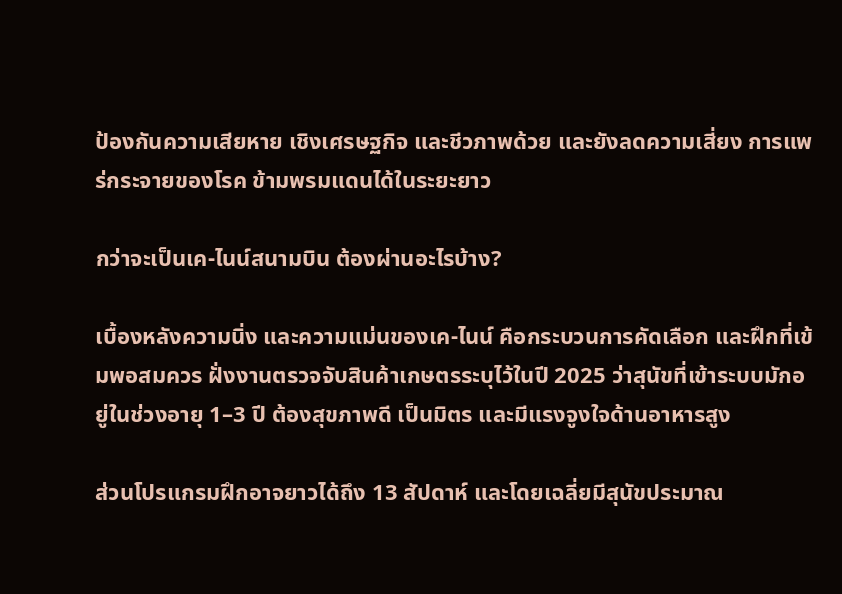ป้องกันความเสียหาย เชิงเศรษฐกิจ และชีวภาพด้วย และยังลดความเสี่ยง การแพร่กระจายของโรค ข้ามพรมแดนได้ในระยะยาว

กว่าจะเป็นเค-ไนน์สนามบิน ต้องผ่านอะไรบ้าง?

เบื้องหลังความนิ่ง และความแม่นของเค-ไนน์ คือกระบวนการคัดเลือก และฝึกที่เข้มพอสมควร ฝั่งงานตรวจจับสินค้าเกษตรระบุไว้ในปี 2025 ว่าสุนัขที่เข้าระบบมักอยู่ในช่วงอายุ 1–3 ปี ต้องสุขภาพดี เป็นมิตร และมีแรงจูงใจด้านอาหารสูง

ส่วนโปรแกรมฝึกอาจยาวได้ถึง 13 สัปดาห์ และโดยเฉลี่ยมีสุนัขประมาณ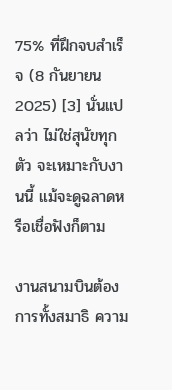75% ที่ฝึกจบสำเร็จ (8 กันยายน 2025) [3] นั่นแปลว่า ไม่ใช่สุนัขทุกตัว จะเหมาะกับงานนี้ แม้จะดูฉลาดหรือเชื่อฟังก็ตาม

งานสนามบินต้องการทั้งสมาธิ ความ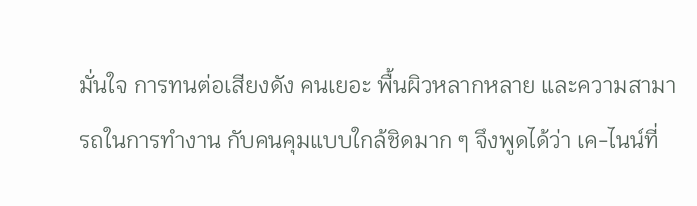มั่นใจ การทนต่อเสียงดัง คนเยอะ พื้นผิวหลากหลาย และความสามารถในการทำงาน กับคนคุมแบบใกล้ชิดมาก ๆ จึงพูดได้ว่า เค-ไนน์ที่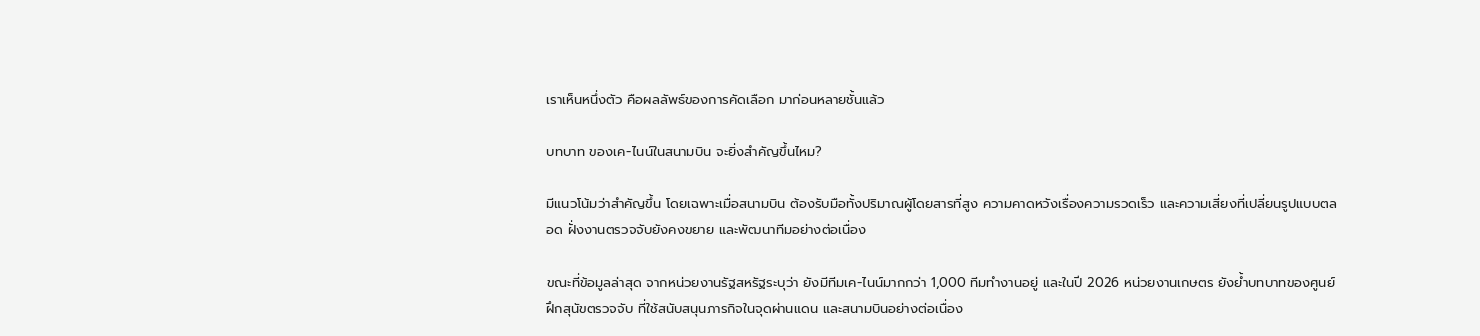เราเห็นหนึ่งตัว คือผลลัพธ์ของการคัดเลือก มาก่อนหลายชั้นแล้ว

บทบาท ของเค-ไนน์ในสนามบิน จะยิ่งสำคัญขึ้นไหม?

มีแนวโน้มว่าสำคัญขึ้น โดยเฉพาะเมื่อสนามบิน ต้องรับมือทั้งปริมาณผู้โดยสารที่สูง ความคาดหวังเรื่องความรวดเร็ว และความเสี่ยงที่เปลี่ยนรูปแบบตลอด ฝั่งงานตรวจจับยังคงขยาย และพัฒนาทีมอย่างต่อเนื่อง

ขณะที่ข้อมูลล่าสุด จากหน่วยงานรัฐสหรัฐระบุว่า ยังมีทีมเค-ไนน์มากกว่า 1,000 ทีมทำงานอยู่ และในปี 2026 หน่วยงานเกษตร ยังย้ำบทบาทของศูนย์ฝึกสุนัขตรวจจับ ที่ใช้สนับสนุนภารกิจในจุดผ่านแดน และสนามบินอย่างต่อเนื่อง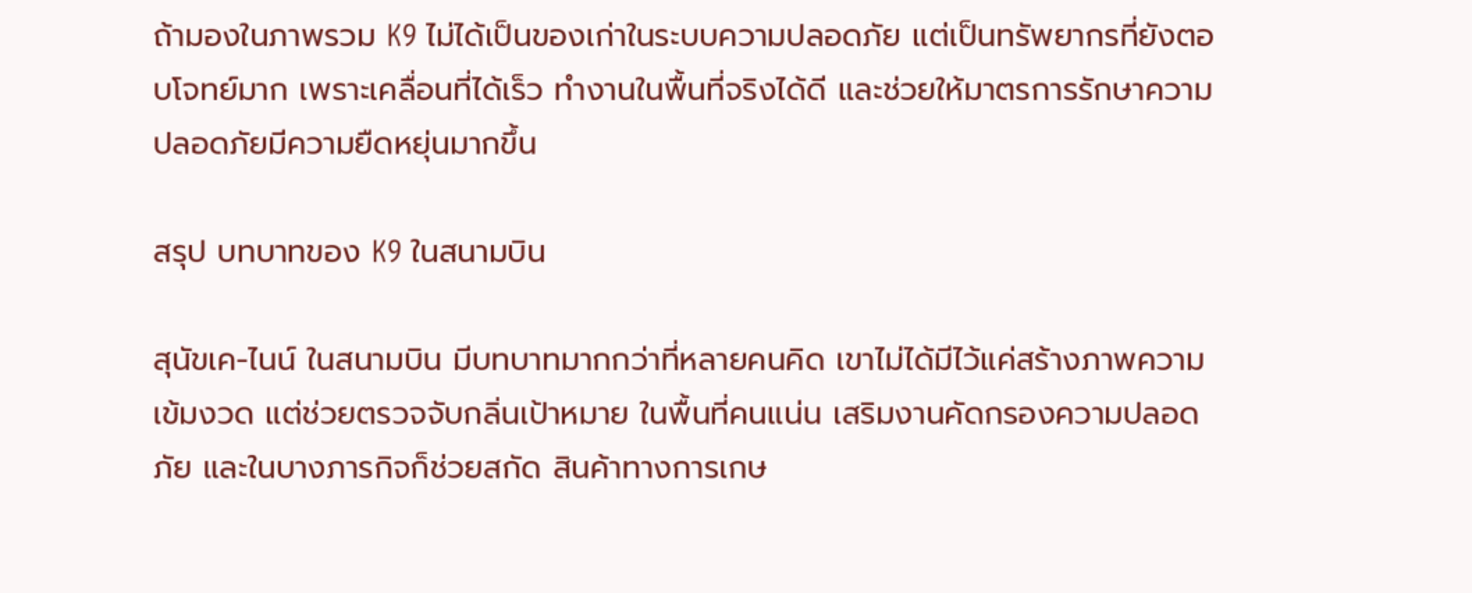ถ้ามองในภาพรวม K9 ไม่ได้เป็นของเก่าในระบบความปลอดภัย แต่เป็นทรัพยากรที่ยังตอบโจทย์มาก เพราะเคลื่อนที่ได้เร็ว ทำงานในพื้นที่จริงได้ดี และช่วยให้มาตรการรักษาความปลอดภัยมีความยืดหยุ่นมากขึ้น

สรุป บทบาทของ K9 ในสนามบิน

สุนัขเค-ไนน์ ในสนามบิน มีบทบาทมากกว่าที่หลายคนคิด เขาไม่ได้มีไว้แค่สร้างภาพความเข้มงวด แต่ช่วยตรวจจับกลิ่นเป้าหมาย ในพื้นที่คนแน่น เสริมงานคัดกรองความปลอดภัย และในบางภารกิจก็ช่วยสกัด สินค้าทางการเกษ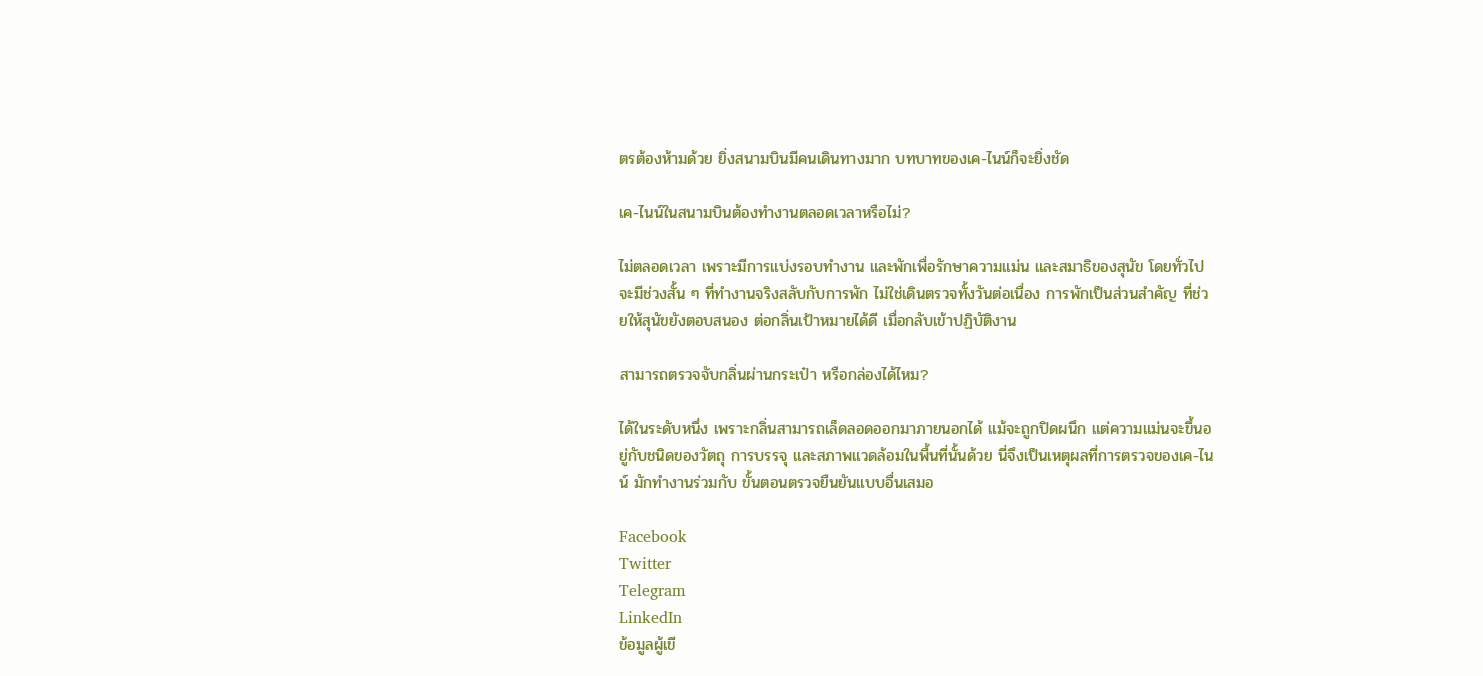ตรต้องห้ามด้วย ยิ่งสนามบินมีคนเดินทางมาก บทบาทของเค-ไนน์ก็จะยิ่งชัด

เค-ไนน์ในสนามบินต้องทำงานตลอดเวลาหรือไม่?

ไม่ตลอดเวลา เพราะมีการแบ่งรอบทำงาน และพักเพื่อรักษาความแม่น และสมาธิของสุนัข โดยทั่วไปจะมีช่วงสั้น ๆ ที่ทำงานจริงสลับกับการพัก ไม่ใช่เดินตรวจทั้งวันต่อเนื่อง การพักเป็นส่วนสำคัญ ที่ช่วยให้สุนัขยังตอบสนอง ต่อกลิ่นเป้าหมายได้ดี เมื่อกลับเข้าปฏิบัติงาน

สามารถตรวจจับกลิ่นผ่านกระเป๋า หรือกล่องได้ไหม?

ได้ในระดับหนึ่ง เพราะกลิ่นสามารถเล็ดลอดออกมาภายนอกได้ แม้จะถูกปิดผนึก แต่ความแม่นจะขึ้นอยู่กับชนิดของวัตถุ การบรรจุ และสภาพแวดล้อมในพื้นที่นั้นด้วย นี่จึงเป็นเหตุผลที่การตรวจของเค-ไนน์ มักทำงานร่วมกับ ขั้นตอนตรวจยืนยันแบบอื่นเสมอ

Facebook
Twitter
Telegram
LinkedIn
ข้อมูลผู้เขี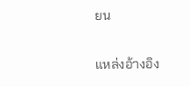ยน

แหล่งอ้างอิง